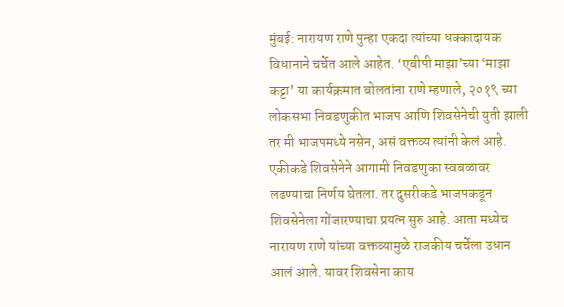मुंबई: नारायण राणे पुन्हा एकदा त्यांच्या धक्कादायक विधानाने चर्चेत आले आहेत. ‘एबीपी माझा’च्या ‘माझा कट्टा’ या कार्यक्रमात बोलतांना राणे म्हणाले, २०१९ च्या लोकसभा निवडणुकीत भाजप आणि शिवसेनेची युती झाली तर मी भाजपमध्ये नसेन, असं वक्तव्य त्यांनी केलं आहे.
एकीकडे शिवसेनेने आगामी निवडणुका स्वबळावर लढण्याचा निर्णय घेतला. तर दुसरीकडे भाजपकडून शिवसेनेला गोंजारण्याचा प्रयत्न सुरु आहे. आता मध्येच नारायण राणे यांच्या वक्तव्यामुळे राजकीय चर्चेला उधान आलं आले. यावर शिवसेना काय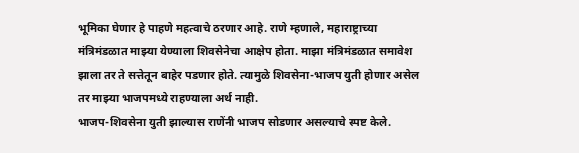भूमिका घेणार हे पाहणे महत्वाचे ठरणार आहे. राणे म्हणाले, महाराष्ट्राच्या मंत्रिमंडळात माझ्या येण्याला शिवसेनेचा आक्षेप होता. माझा मंत्रिमंडळात समावेश झाला तर ते सत्तेतून बाहेर पडणार होते. त्यामुळे शिवसेना-भाजप युती होणार असेल तर माझ्या भाजपमध्ये राहण्याला अर्थ नाही.
भाजप-शिवसेना युती झाल्यास राणेंनी भाजप सोडणार असल्याचे स्पष्ट केले.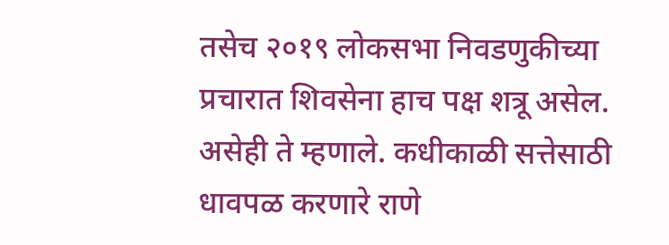तसेच २०१९ लोकसभा निवडणुकीच्या प्रचारात शिवसेना हाच पक्ष शत्रू असेल. असेही ते म्हणाले. कधीकाळी सत्तेसाठी धावपळ करणारे राणे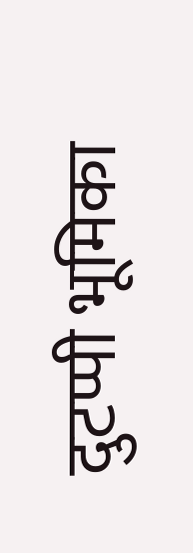दुटप्पी भूमिका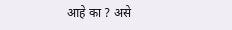आहे का ? असे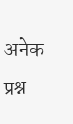अनेक प्रश्न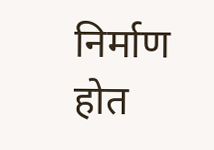निर्माण होत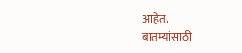आहेत.
बातम्यांसाठी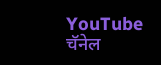YouTube चॅनेल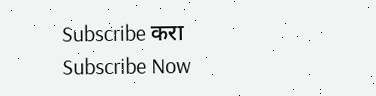Subscribe करा
Subscribe Now